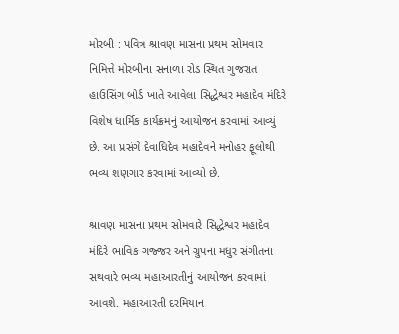મોરબી : પવિત્ર શ્રાવણ માસના પ્રથમ સોમવાર નિમિત્તે મોરબીના સનાળા રોડ સ્થિત ગુજરાત હાઉસિંગ બોર્ડ ખાતે આવેલા સિદ્ધેશ્વર મહાદેવ મંદિરે વિશેષ ધાર્મિક કાર્યક્રમનું આયોજન કરવામાં આવ્યું છે. આ પ્રસંગે દેવાધિદેવ મહાદેવને મનોહર ફૂલોથી ભવ્ય શણગાર કરવામાં આવ્યો છે.

શ્રાવણ માસના પ્રથમ સોમવારે સિદ્ધેશ્વર મહાદેવ મંદિરે ભાવિક ગજ્જર અને ગ્રુપના મધુર સંગીતના સથવારે ભવ્ય મહાઆરતીનું આયોજન કરવામાં આવશે. મહાઆરતી દરમિયાન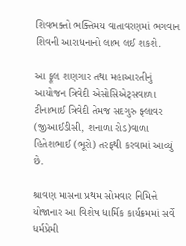શિવભક્તો ભક્તિમય વાતાવરણમાં ભગવાન શિવની આરાધનાનો લાભ લઈ શકશે.

આ ફૂલ શણગાર તથા મહાઆરતીનું આયોજન ત્રિવેદી એસોસિએટ્સવાળા ટીનાભાઈ ત્રિવેદી તેમજ સદગુરુ ફ્લાવર (જીઆઈડીસી, શનાળા રોડ)વાળા હિતેશભાઈ (ભૂરો) તરફથી કરવામાં આવ્યું છે.

શ્રાવણ માસના પ્રથમ સોમવાર નિમિત્તે યોજાનાર આ વિશેષ ધાર્મિક કાર્યક્રમમાં સર્વે ધર્મપ્રેમી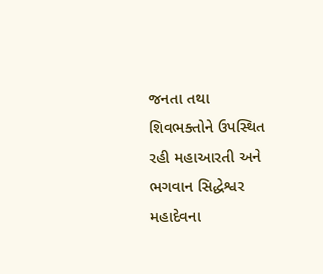જનતા તથા શિવભક્તોને ઉપસ્થિત રહી મહાઆરતી અને ભગવાન સિદ્ધેશ્વર મહાદેવના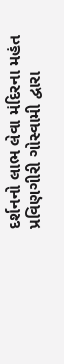દર્શનનો લાભ લેવા મંદિરના મહંત પ્રવિણગીરી ગોસ્વામી દ્વારા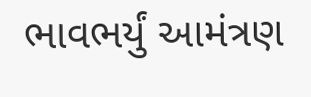ભાવભર્યું આમંત્રણ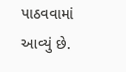પાઠવવામાં આવ્યું છે.